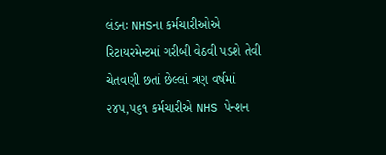લંડનઃ NHSના કર્મચારીઓએ રિટાયરમેન્ટમાં ગરીબી વેઠવી પડશે તેવી ચેતવણી છતાં છેલ્લાં ત્રણ વર્ષમાં ૨૪૫,૫૬૧ કર્મચારીએ NHS પેન્શન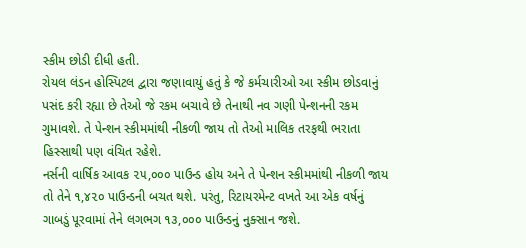સ્કીમ છોડી દીધી હતી.
રોયલ લંડન હોસ્પિટલ દ્વારા જણાવાયું હતું કે જે કર્મચારીઓ આ સ્કીમ છોડવાનું પસંદ કરી રહ્યા છે તેઓ જે રકમ બચાવે છે તેનાથી નવ ગણી પેન્શનની રકમ ગુમાવશે. તે પેન્શન સ્કીમમાંથી નીકળી જાય તો તેઓ માલિક તરફથી ભરાતા હિસ્સાથી પણ વંચિત રહેશે.
નર્સની વાર્ષિક આવક ૨૫,૦૦૦ પાઉન્ડ હોય અને તે પેન્શન સ્કીમમાંથી નીકળી જાય તો તેને ૧,૪૨૦ પાઉન્ડની બચત થશે. પરંતુ, રિટાયરમેન્ટ વખતે આ એક વર્ષનું ગાબડું પૂરવામાં તેને લગભગ ૧૩,૦૦૦ પાઉન્ડનું નુક્સાન જશે.